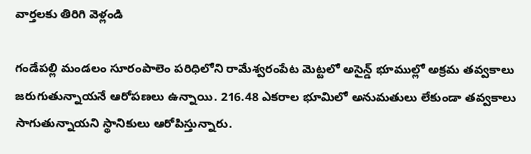వార్తలకు తిరిగి వెళ్లండి

గండేపల్లి మండలం సూరంపాలెం పరిధిలోని రామేశ్వరంపేట మెట్టలో అసైన్డ్ భూముల్లో అక్రమ తవ్వకాలు జరుగుతున్నాయనే ఆరోపణలు ఉన్నాయి. 216.48 ఎకరాల భూమిలో అనుమతులు లేకుండా తవ్వకాలు సాగుతున్నాయని స్థానికులు ఆరోపిస్తున్నారు.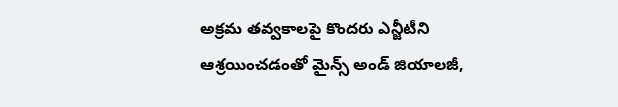అక్రమ తవ్వకాలపై కొందరు ఎన్జీటీని ఆశ్రయించడంతో మైన్స్ అండ్ జియాలజీ,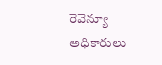రెవెన్యూ అధికారులు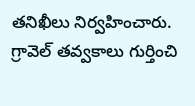తనిఖీలు నిర్వహించారు. గ్రావెల్ తవ్వకాలు గుర్తించి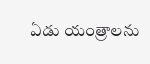ఏడు యంత్రాలను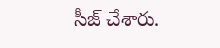సీజ్ చేశారు.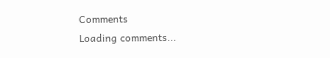Comments
Loading comments...